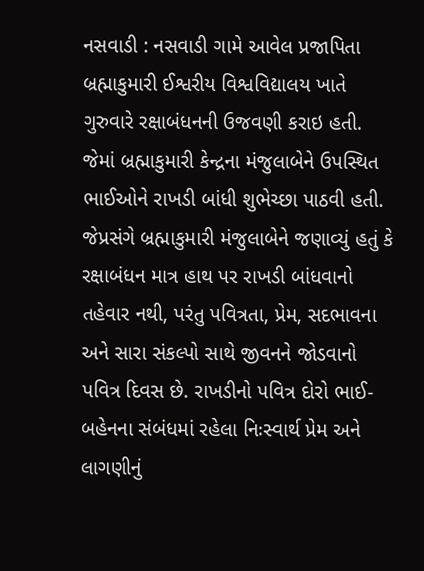નસવાડી : નસવાડી ગામે આવેલ પ્રજાપિતા બ્રહ્માકુમારી ઈશ્વરીય વિશ્વવિદ્યાલય ખાતે ગુરુવારે રક્ષાબંધનની ઉજવણી કરાઇ હતી. જેમાં બ્રહ્માકુમારી કેન્દ્રના મંજુલાબેને ઉપસ્થિત ભાઈઓને રાખડી બાંધી શુભેચ્છા પાઠવી હતી. જેપ્રસંગે બ્રહ્માકુમારી મંજુલાબેને જણાવ્યું હતું કે રક્ષાબંધન માત્ર હાથ પર રાખડી બાંધવાનો તહેવાર નથી, પરંતુ પવિત્રતા, પ્રેમ, સદભાવના અને સારા સંકલ્પો સાથે જીવનને જોડવાનો પવિત્ર દિવસ છે. રાખડીનો પવિત્ર દોરો ભાઈ-બહેનના સંબંધમાં રહેલા નિઃસ્વાર્થ પ્રેમ અને લાગણીનું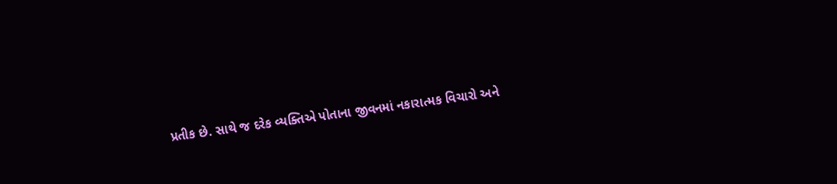પ્રતીક છે. સાથે જ દરેક વ્યક્તિએ પોતાના જીવનમાં નકારાત્મક વિચારો અને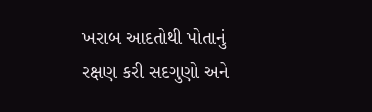ખરાબ આદતોથી પોતાનું રક્ષણ કરી સદગુણો અને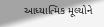આધ્યાત્મિક મૂલ્યોને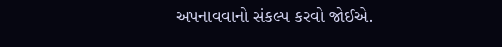અપનાવવાનો સંકલ્પ કરવો જોઈએ.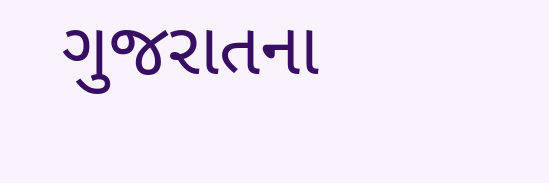ગુજરાતના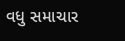વધુ સમાચાર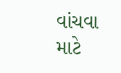વાંચવા માટે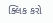ક્લિક કરો